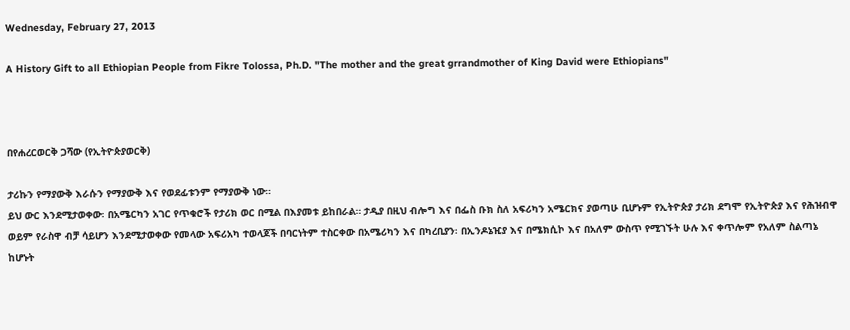Wednesday, February 27, 2013

A History Gift to all Ethiopian People from Fikre Tolossa, Ph.D. "The mother and the great grrandmother of King David were Ethiopians"



በየሐረርወርቅ ጋሻው (የኢትዮጵያወርቅ)

ታሪኩን የማያውቅ እራሱን የማያውቅ እና የወደፊቱንም የማያውቅ ነው።
ይህ ውር እንደሚታወቀው፡ በአሜርካን አገር የጥቁሮች የታሪክ ወር በሚል በእያመቱ ይከበራል። ታዲያ በዚህ ብሎግ እና በፌስ ቡክ ስለ አፍሪካን አሜርክና ያወጣሁ ቢሆኑም የኢትዮጵያ ታሪክ ደግሞ የኢትዮጵያ እና የሕዝብዋ ወይም የራስዋ ብቻ ሳይሆን እንደሚታወቀው የመላው አፍሪአካ ተወላጆች በባርነትም ተስርቀው በአሜሪካን እና በካረቢያን፡ በኢንዶኔዢያ እና በሜክሲኮ እና በአለም ውስጥ የሚገኙት ሁሉ እና ቀጥሎም የአለም ስልጣኔ ከሆኑት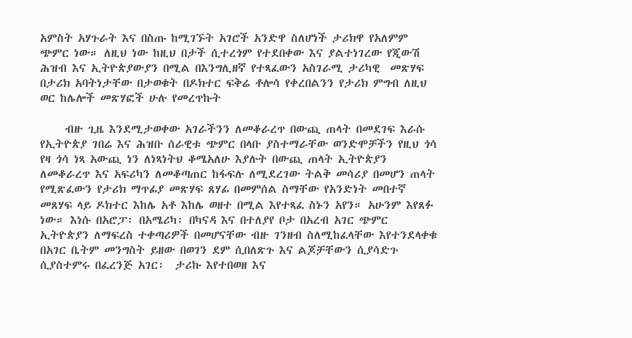አምስት አሃጉራት እና በስጡ ከሚገኙት አገሮች አንድዋ ስለሆነች ታሪክዋ የአለምም ጭምር ነው። ለዚህ ነው ከዚህ በታች ሲተረጎም የተደበቀው እና ያልተነገረው የጂውሽ ሕዝብ እና ኢትዮጵያውያን በሚል በእንግሊዘኛ የተጻፈውን አስገራሚ ታሪካዊ  መጽሃፍ በታሪክ አባትነታቸው በታወቁት በዶክተር ፍቅሬ ቶሎሳ የቀረበልንን የታሪክ ምግብ ለዚህ ወር ከሌሎች መጽሃፎች ሁሉ የመረጥኩት

     ብዙ ጊዜ እንደሚታወቀው አገራችንን ለመቆራረጥ በውጪ ጠላት በመደገፍ እራሱ የኢትዮጵያ ገበሬ እና ሕዝቡ ሰራዊቱ ጭምር በላቡ ያስተማራቸው ወንድሞቻችን የዚህ ጎሳ የዛ ጎሳ ነጻ አውጪ ነን ለነጻነትህ ቆሜአለሁ እያሉት በውጪ ጠላት ኢትዮጵያን ለመቆራረጥ እና አፍሪካን ለመቆጣጠር ከፋፍሉ ለሚደረገው ትልቅ መሳሪያ በመሆን ጠላት የሚጽፈውን የታሪክ ማጥፊያ መጽሃፍ ጸሃፊ በመምሰል ስማቸው የአንድነት መበተኛ መጸሃፍ ላይ ዶክተር እከሌ አቶ እከሌ ወዘተ በሚል እየተጻፈ ስኑን አየን። አሁንም እየጸፉ ነው። እነሱ በአሮፓ፡ በአሜሪካ፡ በካናዳ እና በተለያየ ቦታ በአረብ አገር ጭምር ኢትዮጵያን ለማፍረስ ተቀጣሪዎች በመሆናቸው ብዙ ገንዘብ ስለሚከፈላቸው እየተንደላቀቁ በአገር ቤትም መንግስት ይዘው በወገን ደም ሲበለጽጉ እና ልጆቻቸውን ሲያሳድጉ ሲያስተምሩ በፈረንጅ አገር፡  ታሪኩ እየተበወዘ እና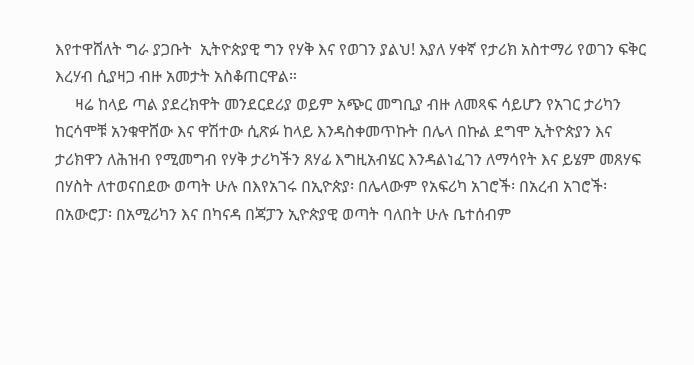እየተዋሸለት ግራ ያጋቡት  ኢትዮጵያዊ ግን የሃቅ እና የወገን ያልህ! እያለ ሃቀኛ የታሪክ አስተማሪ የወገን ፍቅር እረሃብ ሲያዛጋ ብዙ አመታት አስቆጠርዋል።
     ዛሬ ከላይ ጣል ያደረክዋት መንደርደሪያ ወይም አጭር መግቢያ ብዙ ለመጻፍ ሳይሆን የአገር ታሪካን ከርሳሞቹ አንቁዋሸው እና ዋሽተው ሲጽፉ ከላይ እንዳስቀመጥኩት በሌላ በኩል ደግሞ ኢትዮጵያን እና ታሪክዋን ለሕዝብ የሚመግብ የሃቅ ታሪካችን ጸሃፊ እግዚአብሄር እንዳልነፈገን ለማሳየት እና ይሄም መጸሃፍ በሃስት ለተወናበደው ወጣት ሁሉ በእየአገሩ በኢዮጵያ፡ በሌላውም የአፍሪካ አገሮች፡ በአረብ አገሮች፡ በአውሮፓ፡ በአሚሪካን እና በካናዳ በጃፓን ኢዮጵያዊ ወጣት ባለበት ሁሉ ቤተሰብም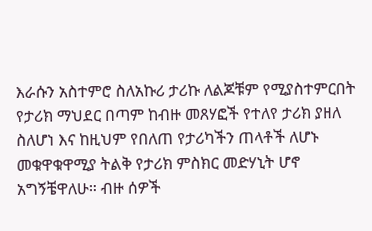እራሱን አስተምሮ ስለአኩሪ ታሪኩ ለልጆቹም የሚያስተምርበት የታሪክ ማህደር በጣም ከብዙ መጸሃፎች የተለየ ታሪክ ያዘለ ስለሆነ እና ከዚህም የበለጠ የታሪካችን ጠላቶች ለሆኑ መቁዋቁዋሚያ ትልቅ የታሪክ ምስክር መድሃኒት ሆኖ አግኝቼዋለሁ። ብዙ ሰዎች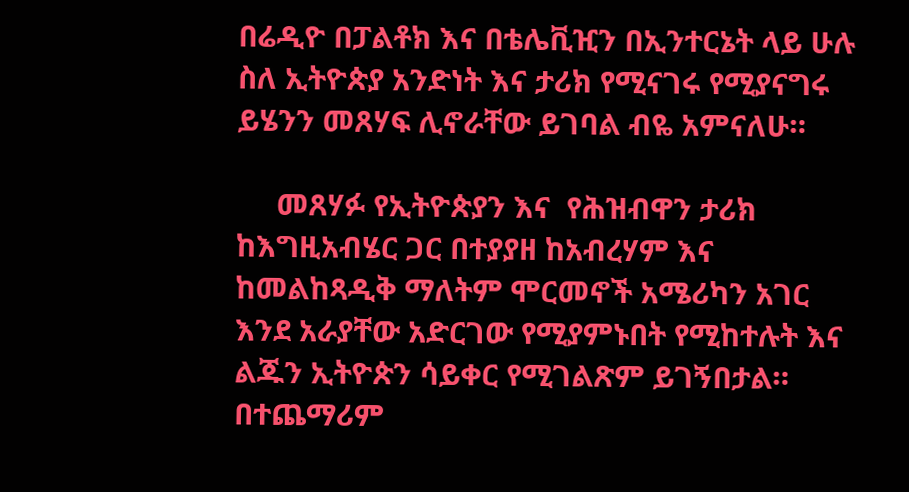በሬዲዮ በፓልቶክ እና በቴሌቪዢን በኢንተርኔት ላይ ሁሉ ስለ ኢትዮጵያ አንድነት እና ታሪክ የሚናገሩ የሚያናግሩ ይሄንን መጸሃፍ ሊኖራቸው ይገባል ብዬ አምናለሁ።

     መጸሃፉ የኢትዮጵያን እና  የሕዝብዋን ታሪክ ከእግዚአብሄር ጋር በተያያዘ ከአብረሃም እና ከመልከጻዲቅ ማለትም ሞርመኖች አሜሪካን አገር እንደ አራያቸው አድርገው የሚያምኑበት የሚከተሉት እና ልጁን ኢትዮጵን ሳይቀር የሚገልጽም ይገኝበታል። በተጨማሪም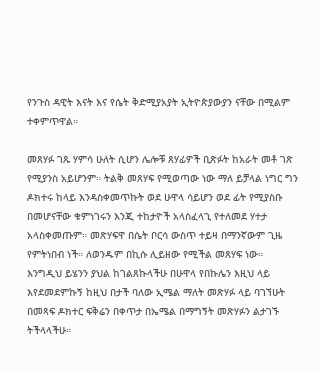የንጉስ ዳዊት እናት እና የሴት ቅድሚያአያት ኢትዮጵያውያን ናቸው በሚልም ተቀምጥዋል።

መጸሃፉ ገጹ ሃምሳ ሁለት ሲሆን ሌሎቹ ጸሃፊዎች ቢጽፉት ከአራት መቶ ገጽ የሚያንስ አይሆንም። ትልቅ መጸሃፍ የሚወጣው ነው ማለ ይቻላል ነግር ግን ዶክተሩ ከላይ እንዳስቀመጥኩት ወደ ሁዋላ ሳይሆን ወደ ፊት የሚያስቡ በመሆናቸው ቁምነገሩን እንጂ ተከታዮች አላስፈላጊ የተለመደ ሃተታ አላስቀመጡም። መጽሃፍዋ በሴት ቦርሳ ውስጥ ተይዛ በማንኛውም ጊዜ የምትነበብ ነች። ለወንዱም በኪሱ ሊይዘው የሚችል መጸሃፍ ነው። እንግዲህ ይሄንን ያህል ከገልጸኩላችሁ በሁዋላ የበኩሌን እዚህ ላይ እየደመደምኩኝ ከዚህ በታች ባለው ኢሜል ማለት መጽሃፉ ላይ ባገኘሁት በመጻፍ ዶክተር ፍቅሬን በቀጥታ በኤሜል በማግኝት መጽሃፉን ልታገኙ ትችላላችሁ።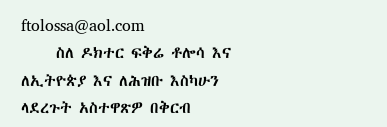ftolossa@aol.com
     ስለ ዶክተር ፍቅሬ ቶሎሳ እና ለኢትዮጵያ እና ለሕዝቡ እስካሁን ላደረጉት አስተዋጽዎ በቅርብ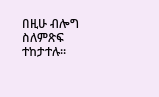በዚሁ ብሎግ ስለምጽፍ ተከታተሉ።